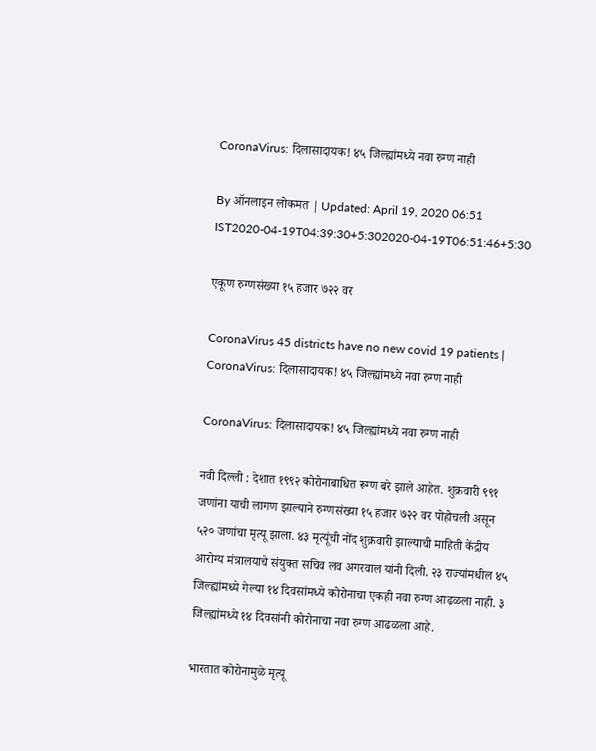CoronaVirus: दिलासादायक! ४५ जिल्ह्यांमध्ये नवा रुग्ण नाही

By ऑनलाइन लोकमत | Updated: April 19, 2020 06:51 IST2020-04-19T04:39:30+5:302020-04-19T06:51:46+5:30

एकूण रुग्णसंख्या १५ हजार ७२२ वर

CoronaVirus 45 districts have no new covid 19 patients | CoronaVirus: दिलासादायक! ४५ जिल्ह्यांमध्ये नवा रुग्ण नाही

CoronaVirus: दिलासादायक! ४५ जिल्ह्यांमध्ये नवा रुग्ण नाही

नवी दिल्ली : देशात १९९२ कोरोनाबाधित रूग्ण बरे झाले आहेत. शुक्रवारी ९९१ जणांना याची लागण झाल्याने रुग्णसंख्या १५ हजार ७२२ वर पोहोचली असून ५२० जणांचा मृत्यू झाला. ४३ मृत्यूंची नोंद शुक्रवारी झाल्याची माहिती केंद्रीय आरोग्य मंत्रालयाचे संयुक्त सचिव लव अगरवाल यांनी दिली. २३ राज्यांमधील ४५ जिल्ह्यांमध्ये गेल्या १४ दिवसांमध्ये कोरोनाचा एकही नवा रुग्ण आढळला नाही. ३ जिल्ह्यांमध्ये १४ दिवसांनी कोरोनाचा नवा रुग्ण आढळला आहे.

भारतात कोरोनामुळे मृत्यू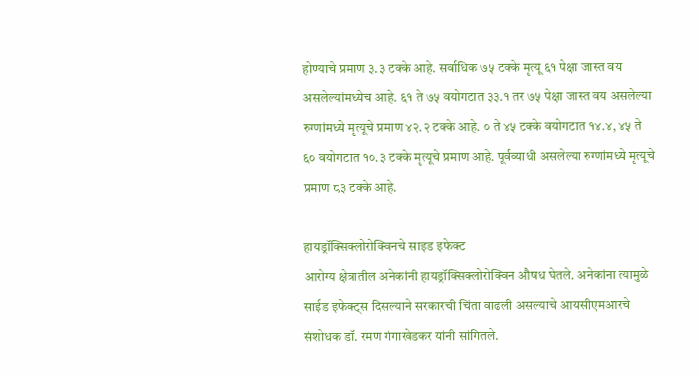होण्याचे प्रमाण ३.३ टक्के आहे. सर्वाधिक ७५ टक्के मृत्यू ६१ पेक्षा जास्त वय असलेल्यांमध्येच आहे. ६१ ते ७५ वयोगटात ३३.१ तर ७५ पेक्षा जास्त वय असलेल्या रुग्णांमध्ये मृत्यूचे प्रमाण ४२.२ टक्के आहे. ० ते ४५ टक्के वयोगटात १४.४, ४५ ते ६० वयोगटात १०.३ टक्के मृत्यूचे प्रमाण आहे. पूर्वव्याधी असलेल्या रुग्णांमध्ये मृत्यूचे प्रमाण ८३ टक्के आहे.

हायड्रॉक्सिक्लोरोक्विनचे साइड इफेक्ट
आरोग्य क्षेत्रातील अनेकांनी हायड्रॉक्सिक्लोरोक्विन औषध घेतले. अनेकांना त्यामुळे साईड इफेक्ट्स दिसल्याने सरकारची चिंता वाढली असल्याचे आयसीएमआरचे संशोधक डॉ. रमण गंगाखेडकर यांनी सांगितले.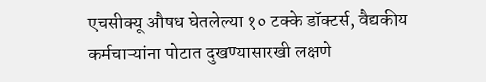एचसीक्यू औषध घेतलेल्या १० टक्के डॉक्टर्स, वैद्यकीय कर्मचाऱ्यांना पोटात दुखण्यासारखी लक्षणे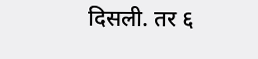दिसली. तर ६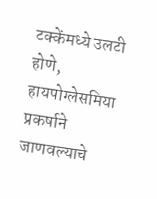टक्केंमध्ये उलटी होणे, हायपोग्लेसमिया प्रकर्षाने जाणवल्याचे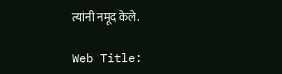त्यांनी नमूद केले.

Web Title: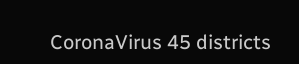CoronaVirus 45 districts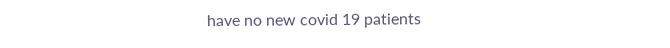have no new covid 19 patients